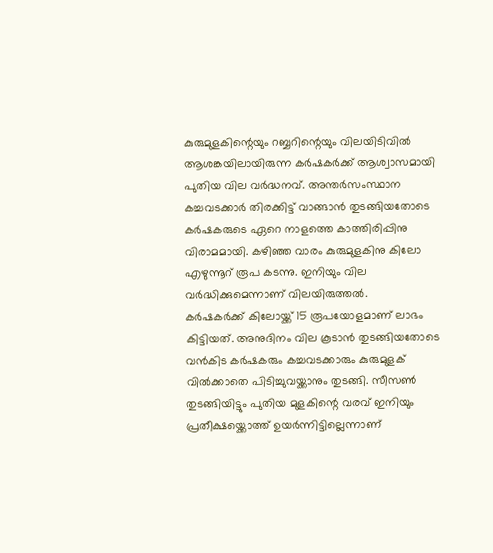കുരുമുളകിന്റെയും റബ്ബറിന്റെയും വിലയിടിവിൽ ആശങ്കയിലായിരുന്ന കർഷകർക്ക് ആശ്വാസമായി പുതിയ വില വർദ്ധനവ്. അന്തർസംസ്ഥാന കച്ചവടക്കാർ തിരക്കിട്ട് വാങ്ങാൻ തുടങ്ങിയതോടെ കർഷകരുടെ ഏറെ നാളത്തെ കാത്തിരിപ്പിനു വിരാമമായി. കഴിഞ്ഞ വാരം കുരുമുളകിനു കിലോ എഴുന്നൂറ് രൂപ കടന്നു. ഇനിയും വില വർദ്ധിക്കുമെന്നാണ് വിലയിരുത്തൽ.
കർഷകർക്ക് കിലോയ്ക്ക് 15 രൂപയോളമാണ് ലാഭം കിട്ടിയത്. അനുദിനം വില കൂടാൻ തുടങ്ങിയതോടെ വൻകിട കർഷകരും കച്ചവടക്കാരും കുരുമുളക് വിൽക്കാതെ പിടിച്ചുവയ്ക്കാനും തുടങ്ങി. സീസൺ തുടങ്ങിയിട്ടും പുതിയ മുളകിന്റെ വരവ് ഇനിയും പ്രതീക്ഷയ്ക്കൊത്ത് ഉയർന്നിട്ടില്ലെന്നാണ്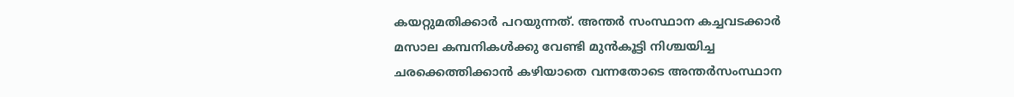കയറ്റുമതിക്കാർ പറയുന്നത്. അന്തർ സംസ്ഥാന കച്ചവടക്കാർ മസാല കമ്പനികൾക്കു വേണ്ടി മുൻകൂട്ടി നിശ്ചയിച്ച ചരക്കെത്തിക്കാൻ കഴിയാതെ വന്നതോടെ അന്തർസംസ്ഥാന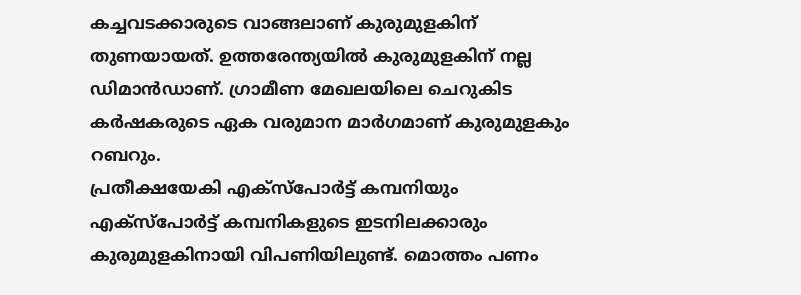കച്ചവടക്കാരുടെ വാങ്ങലാണ് കുരുമുളകിന് തുണയായത്. ഉത്തരേന്ത്യയിൽ കുരുമുളകിന് നല്ല ഡിമാൻഡാണ്. ഗ്രാമീണ മേഖലയിലെ ചെറുകിട കർഷകരുടെ ഏക വരുമാന മാർഗമാണ് കുരുമുളകും റബറും.
പ്രതീക്ഷയേകി എക്സ്പോർട്ട് കമ്പനിയും
എക്സ്പോർട്ട് കമ്പനികളുടെ ഇടനിലക്കാരും കുരുമുളകിനായി വിപണിയിലുണ്ട്. മൊത്തം പണം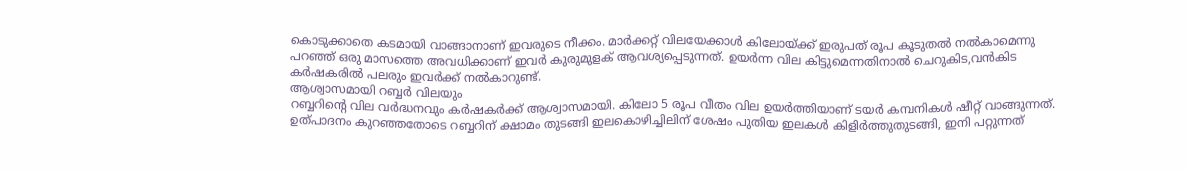കൊടുക്കാതെ കടമായി വാങ്ങാനാണ് ഇവരുടെ നീക്കം. മാർക്കറ്റ് വിലയേക്കാൾ കിലോയ്ക്ക് ഇരുപത് രൂപ കൂടുതൽ നൽകാമെന്നു പറഞ്ഞ് ഒരു മാസത്തെ അവധിക്കാണ് ഇവർ കുരുമുളക് ആവശ്യപ്പെടുന്നത്. ഉയർന്ന വില കിട്ടുമെന്നതിനാൽ ചെറുകിട,വൻകിട കർഷകരിൽ പലരും ഇവർക്ക് നൽകാറുണ്ട്.
ആശ്വാസമായി റബ്ബർ വിലയും
റബ്ബറിന്റെ വില വർദ്ധനവും കർഷകർക്ക് ആശ്വാസമായി. കിലോ 5 രൂപ വീതം വില ഉയർത്തിയാണ് ടയർ കമ്പനികൾ ഷീറ്റ് വാങ്ങുന്നത്. ഉത്പാദനം കുറഞ്ഞതോടെ റബ്ബറിന് ക്ഷാമം തുടങ്ങി ഇലകൊഴിച്ചിലിന് ശേഷം പുതിയ ഇലകൾ കിളിർത്തുതുടങ്ങി, ഇനി പറ്റുന്നത്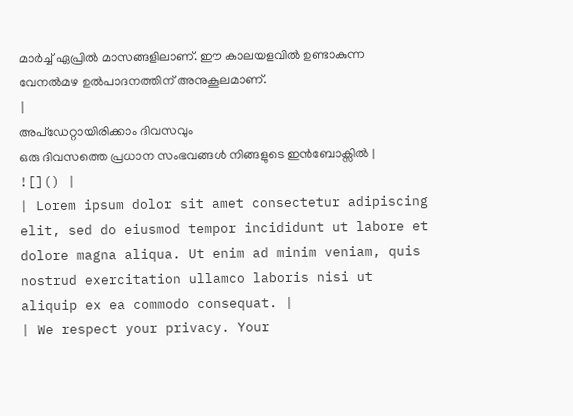മാർച്ച് ഏപ്രിൽ മാസങ്ങളിലാണ്. ഈ കാലയളവിൽ ഉണ്ടാകുന്ന വേനൽമഴ ഉൽപാദനത്തിന് അനുകൂലമാണ്.
|
അപ്ഡേറ്റായിരിക്കാം ദിവസവും
ഒരു ദിവസത്തെ പ്രധാന സംഭവങ്ങൾ നിങ്ങളുടെ ഇൻബോക്സിൽ |
![]() |
| Lorem ipsum dolor sit amet consectetur adipiscing elit, sed do eiusmod tempor incididunt ut labore et dolore magna aliqua. Ut enim ad minim veniam, quis nostrud exercitation ullamco laboris nisi ut aliquip ex ea commodo consequat. |
| We respect your privacy. Your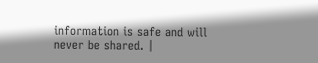information is safe and will never be shared. |